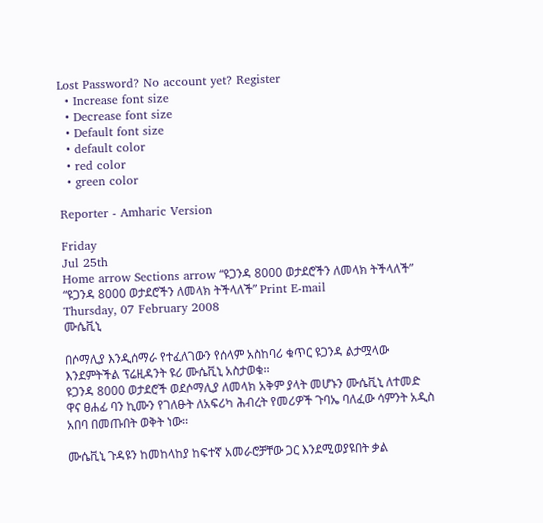Lost Password? No account yet? Register
  • Increase font size
  • Decrease font size
  • Default font size
  • default color
  • red color
  • green color

Reporter - Amharic Version

Friday
Jul 25th
Home arrow Sections arrow “ዩጋንዳ 8000 ወታደሮችን ለመላክ ትችላለች”
“ዩጋንዳ 8000 ወታደሮችን ለመላክ ትችላለች” Print E-mail
Thursday, 07 February 2008
ሙሴቪኒ

በሶማሊያ እንዲሰማራ የተፈለገውን የሰላም አስከባሪ ቁጥር ዩጋንዳ ልታሟላው እንደምትችል ፕሬዚዳንት ዩሪ ሙሴቪኒ አስታወቁ፡፡
ዩጋንዳ 8000 ወታደሮች ወደሶማሊያ ለመላክ አቅም ያላት መሆኑን ሙሴቪኒ ለተመድ ዋና ፀሐፊ ባን ኪሙን የገለፁት ለአፍሪካ ሕብረት የመሪዎች ጉባኤ ባለፈው ሳምንት አዲስ አበባ በመጡበት ወቅት ነው፡፡

ሙሴቪኒ ጉዳዩን ከመከላከያ ከፍተኛ አመራሮቻቸው ጋር እንደሚወያዩበት ቃል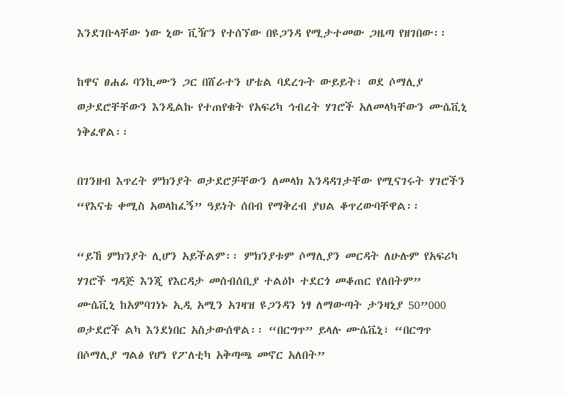እንደገቡላቸው ነው ኒው ቪዥን የተሰኘው በዩጋንዳ የሚታተመው ጋዜጣ የዘገበው፡፡

ከዋና ፀሐፊ ባንኪሙን ጋር በሸራተን ሆቴል ባደረጉት ውይይት፣ ወደ ሶማሊያ ወታደሮቸቸውን እንዲልኩ የተጠየቁት የአፍሪካ ኅብረት ሃገሮች አለመላካቸውን ሙሴቪኒ ነቅፈዋል፡፡

በገንዘብ እጥረት ምክንያት ወታደሮቻቸውን ለመላክ እንዳዳገታቸው የሚናገሩት ሃገሮችን “የእናቴ ቀሚስ አወላከፈኝ” ዓይነት ሰበብ የማቅረብ ያህል ቆጥረውባቸዋል፡፡

“ይኸ ምክንያት ሊሆን አይችልም፡፡ ምክንያቱም ሶማሊያን መርዳት ለሁሉም የአፍሪካ ሃገሮች ግዳጅ እንጂ የእርዳታ መሰብሰቢያ ተልዕኮ ተደርጎ መቆጠር የለበትም”
ሙሴቪኒ ከአምባገነኑ ኢዲ አሚን አገዛዝ ዩጋንዳን ነፃ ለማውጣት ታንዛኒያ 50”000 ወታደሮች ልካ እንደነበር አስታውሰዋል፡፡ “በርግጥ” ይላሉ ሙሴቬኒ፣ “በርግጥ በሶማሊያ ግልፅ የሆነ የፖለቲካ አቅጣጫ መኖር አለበት”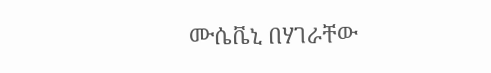ሙሴቬኒ በሃገራቸው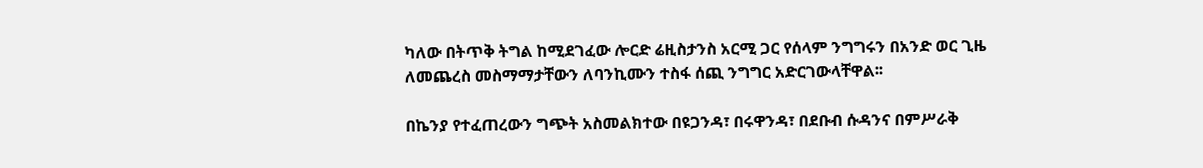ካለው በትጥቅ ትግል ከሚደገፈው ሎርድ ሬዚስታንስ አርሚ ጋር የሰላም ንግግሩን በአንድ ወር ጊዜ ለመጨረስ መስማማታቸውን ለባንኪሙን ተስፋ ሰጪ ንግግር አድርገውላቸዋል፡፡

በኬንያ የተፈጠረውን ግጭት አስመልክተው በዩጋንዳ፣ በሩዋንዳ፣ በደቡብ ሱዳንና በምሥራቅ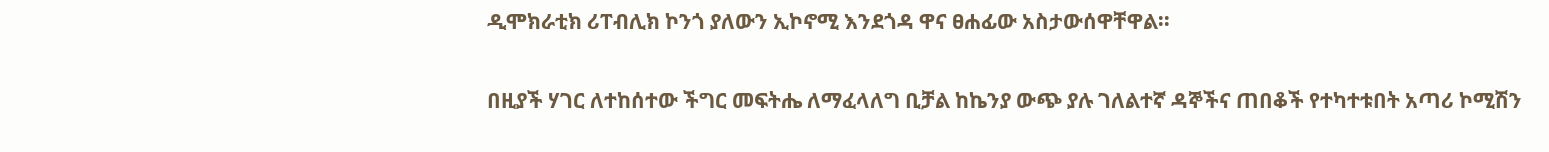ዲሞክራቲክ ሪፐብሊክ ኮንጎ ያለውን ኢኮኖሚ እንደጎዳ ዋና ፀሐፊው አስታውሰዋቸዋል፡፡

በዚያች ሃገር ለተከሰተው ችግር መፍትሔ ለማፈላለግ ቢቻል ከኬንያ ውጭ ያሉ ገለልተኛ ዳኞችና ጠበቆች የተካተቱበት አጣሪ ኮሚሽን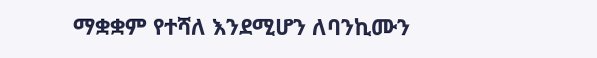ማቋቋም የተሻለ እንደሚሆን ለባንኪሙን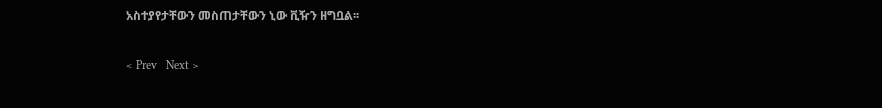አስተያየታቸውን መስጠታቸውን ኒው ቪዥን ዘግቧል፡፡

< Prev   Next >